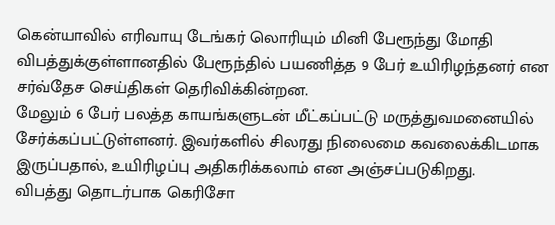கென்யாவில் எரிவாயு டேங்கர் லொரியும் மினி பேரூந்து மோதி விபத்துக்குள்ளானதில் பேரூந்தில் பயணித்த 9 பேர் உயிரிழந்தனர் என சர்வ்தேச செய்திகள் தெரிவிக்கின்றன.
மேலும் 6 பேர் பலத்த காயங்களுடன் மீட்கப்பட்டு மருத்துவமனையில் சேர்க்கப்பட்டுள்ளனர். இவர்களில் சிலரது நிலைமை கவலைக்கிடமாக இருப்பதால், உயிரிழப்பு அதிகரிக்கலாம் என அஞ்சப்படுகிறது.
விபத்து தொடர்பாக கெரிசோ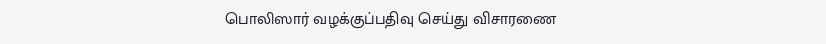பொலிஸார் வழக்குப்பதிவு செய்து விசாரணை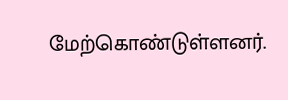மேற்கொண்டுள்ளனர்.